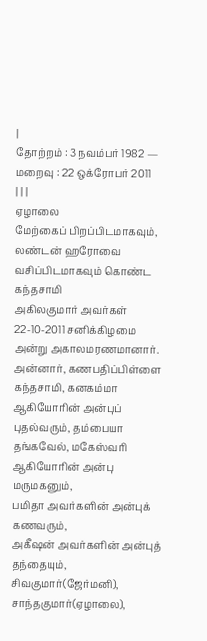|
தோற்றம் : 3 நவம்பர் 1982 — மறைவு : 22 ஒக்ரோபர் 2011
| | |
ஏழாலை
மேற்கைப் பிறப்பிடமாகவும், லண்டன் ஹரோவை வசிப்பிடமாகவும் கொண்ட கந்தசாமி
அகிலகுமார் அவர்கள் 22-10-2011 சனிக்கிழமை அன்று அகாலமரணமானார்.
அன்னார், கணபதிப்பிள்ளை கந்தசாமி, கனகம்மா ஆகியோரின் அன்புப் புதல்வரும், தம்பையா தங்கவேல், மகேஸ்வரி ஆகியோரின் அன்பு மருமகனும்,
பமிதா அவர்களின் அன்புக் கணவரும்,
அகீஷன் அவர்களின் அன்புத் தந்தையும்,
சிவகுமார்(ஜேர்மனி), சாந்தகுமார்(ஏழாலை),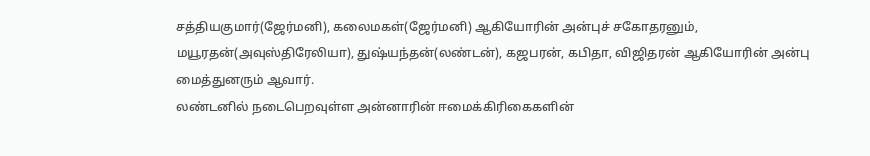சத்தியகுமார்(ஜேர்மனி), கலைமகள்(ஜேர்மனி) ஆகியோரின் அன்புச் சகோதரனும்,
மயூரதன்(அவுஸ்திரேலியா), துஷ்யந்தன்(லண்டன்), கஜபரன், கபிதா, விஜிதரன் ஆகியோரின் அன்பு மைத்துனரும் ஆவார்.
லண்டனில் நடைபெறவுள்ள அன்னாரின் ஈமைக்கிரிகைகளின்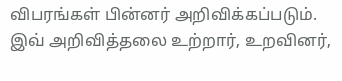விபரங்கள் பின்னர் அறிவிக்கப்படும்.
இவ் அறிவித்தலை உற்றார், உறவினர்,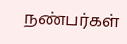நண்பர்கள்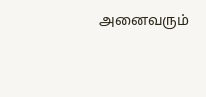அனைவரும்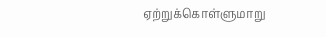ஏற்றுக்கொள்ளுமாறு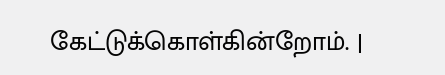கேட்டுக்கொள்கின்றோம். |